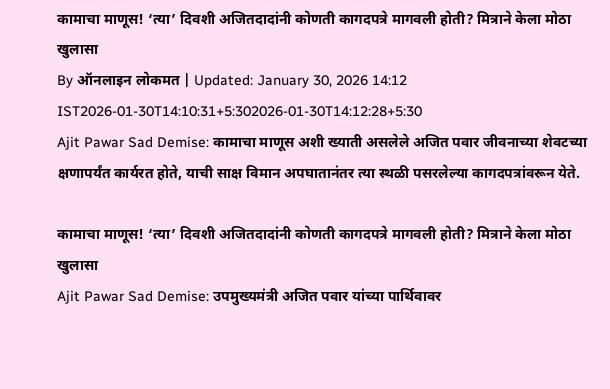कामाचा माणूस! ‘त्या’ दिवशी अजितदादांनी कोणती कागदपत्रे मागवली होती? मित्राने केला मोठा खुलासा
By ऑनलाइन लोकमत | Updated: January 30, 2026 14:12 IST2026-01-30T14:10:31+5:302026-01-30T14:12:28+5:30
Ajit Pawar Sad Demise: कामाचा माणूस अशी ख्याती असलेले अजित पवार जीवनाच्या शेवटच्या क्षणापर्यंत कार्यरत होते, याची साक्ष विमान अपघातानंतर त्या स्थळी पसरलेल्या कागदपत्रांवरून येते.

कामाचा माणूस! ‘त्या’ दिवशी अजितदादांनी कोणती कागदपत्रे मागवली होती? मित्राने केला मोठा खुलासा
Ajit Pawar Sad Demise: उपमुख्यमंत्री अजित पवार यांच्या पार्थिवावर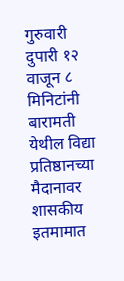गुरुवारी दुपारी १२ वाजून ८ मिनिटांनी बारामती येथील विद्या प्रतिष्ठानच्या मैदानावर शासकीय इतमामात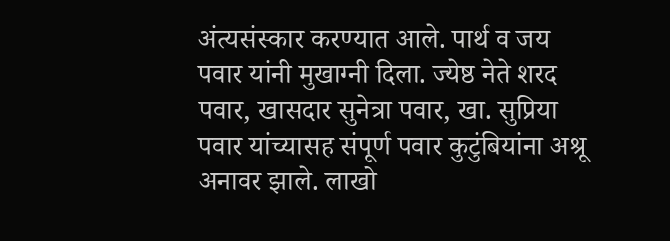अंत्यसंस्कार करण्यात आले. पार्थ व जय पवार यांनी मुखाग्नी दिला. ज्येष्ठ नेते शरद पवार, खासदार सुनेत्रा पवार, खा. सुप्रिया पवार यांच्यासह संपूर्ण पवार कुटुंबियांना अश्रू अनावर झाले. लाखो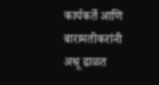कार्यकर्ते आणि बारामतीकरांनी अश्रू ढाळत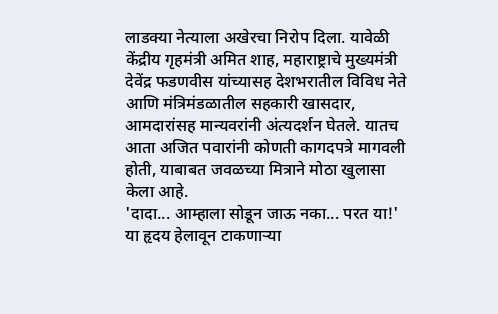लाडक्या नेत्याला अखेरचा निरोप दिला. यावेळी केंद्रीय गृहमंत्री अमित शाह, महाराष्ट्राचे मुख्यमंत्री देवेंद्र फडणवीस यांच्यासह देशभरातील विविध नेते आणि मंत्रिमंडळातील सहकारी खासदार, आमदारांसह मान्यवरांनी अंत्यदर्शन घेतले. यातच आता अजित पवारांनी कोणती कागदपत्रे मागवली होती, याबाबत जवळच्या मित्राने मोठा खुलासा केला आहे.
'दादा... आम्हाला सोडून जाऊ नका... परत या!' या हृदय हेलावून टाकणाऱ्या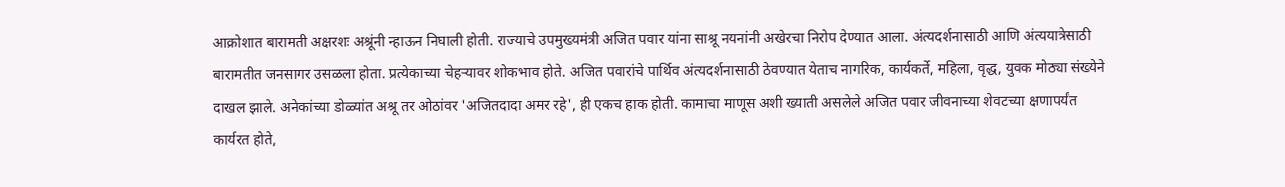आक्रोशात बारामती अक्षरशः अश्रूंनी न्हाऊन निघाली होती. राज्याचे उपमुख्यमंत्री अजित पवार यांना साश्रू नयनांनी अखेरचा निरोप देण्यात आला. अंत्यदर्शनासाठी आणि अंत्ययात्रेसाठी बारामतीत जनसागर उसळला होता. प्रत्येकाच्या चेहऱ्यावर शोकभाव होते. अजित पवारांचे पार्थिव अंत्यदर्शनासाठी ठेवण्यात येताच नागरिक, कार्यकर्ते, महिला, वृद्ध, युवक मोठ्या संख्येने दाखल झाले. अनेकांच्या डोळ्यांत अश्रू तर ओठांवर 'अजितदादा अमर रहे', ही एकच हाक होती. कामाचा माणूस अशी ख्याती असलेले अजित पवार जीवनाच्या शेवटच्या क्षणापर्यंत कार्यरत होते,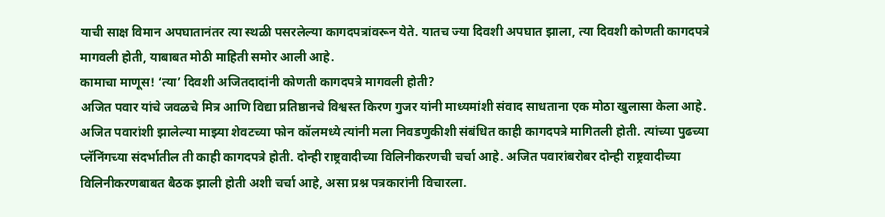याची साक्ष विमान अपघातानंतर त्या स्थळी पसरलेल्या कागदपत्रांवरून येते. यातच ज्या दिवशी अपघात झाला, त्या दिवशी कोणती कागदपत्रे मागवली होती, याबाबत मोठी माहिती समोर आली आहे.
कामाचा माणूस! ‘त्या’ दिवशी अजितदादांनी कोणती कागदपत्रे मागवली होती?
अजित पवार यांचे जवळचे मित्र आणि विद्या प्रतिष्ठानचे विश्वस्त किरण गुजर यांनी माध्यमांशी संवाद साधताना एक मोठा खुलासा केला आहे. अजित पवारांशी झालेल्या माझ्या शेवटच्या फोन कॉलमध्ये त्यांनी मला निवडणुकीशी संबंधित काही कागदपत्रे मागितली होती. त्यांच्या पुढच्या प्लॅनिंगच्या संदर्भातील ती काही कागदपत्रे होती. दोन्ही राष्ट्रवादीच्या विलिनीकरणची चर्चा आहे. अजित पवारांबरोबर दोन्ही राष्ट्रवादीच्या विलिनीकरणबाबत बैठक झाली होती अशी चर्चा आहे, असा प्रश्न पत्रकारांनी विचारला.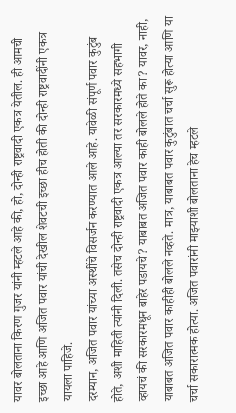यावर बोलताना किरण गुजर यांनी म्हटले आहे की, हो, दोन्ही राष्ट्रवादी एकत्र येतील. ही आमची इच्छा आहे आणि अजित पवार यांची देखील शेवटची इच्छा हीच होती की दोन्ही राष्ट्रवादींनी एकत्र यायला पाहिजे.
दरम्यान, अजित पवार यांच्या अस्थींचे विसर्जन करण्यात आले आहे. यावेळी संपूर्ण पवार कुटुंब होते, अशी माहिती त्यांनी दिली. तसेच दोन्ही राष्ट्रवादी एकत्र आल्या तर सरकारमध्ये सहभागी व्हायचं की सरकारमधून बाहेर पडायचे? याबाबत अजित पवार काही बोलले होते का? यावर, नाही, याबाबत अजित पवार काहीही बोलले नव्हते. मात्र, याबाबत पवार कुटुंबात चर्चा सुरू होत्या आणि या चर्चा सकारात्मक होत्या. अजित पवारांनी माझ्याशी बोलताना हेच म्हटले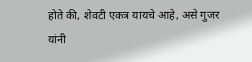होते की, शेवटी एकत्र यायचे आहे, असे गुजर यांनी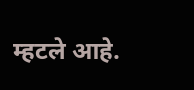म्हटले आहे.